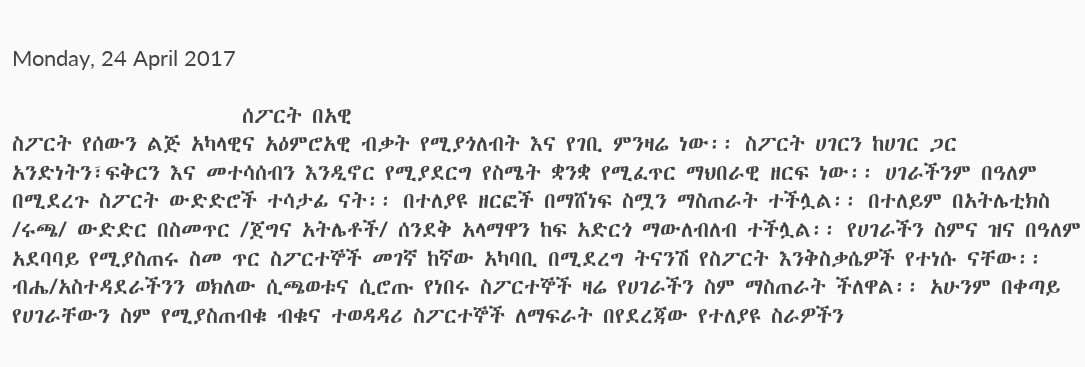Monday, 24 April 2017

                       ሰፖርት በአዊ
ስፖርት የሰውን ልጅ አካላዊና አዕምሮአዊ ብቃት የሚያጎለብት እና የገቢ ምንዛሬ ነው፡፡ ስፖርት ሀገርን ከሀገር ጋር አንድነትን፣ፍቅርን እና መተሳሰብን እንዲኖር የሚያደርግ የስሜት ቋንቋ የሚፈጥር ማህበራዊ ዘርፍ ነው፡፡ ሀገራችንም በዓለም በሚደረጉ ስፖርት ውድድሮች ተሳታፊ ናት፡፡ በተለያዩ ዘርፎች በማሸነፍ ስሟን ማስጠራት ተችሏል፡፡ በተለይም በአትሌቲክስ /ሩጫ/ ውድድር በስመጥር /ጀግና አትሌቶች/ ሰንደቅ አላማዋን ከፍ አድርጎ ማውለብለብ ተችሏል፡፡ የሀገራችን ስምና ዝና በዓለም አደባባይ የሚያስጠሩ ስመ ጥር ስፖርተኞች መገኛ ከኛው አካባቢ በሚደረግ ትናንሽ የስፖርት እንቅስቃሴዎች የተነሱ ናቸው፡፡ ብሔ/አስተዳደራችንን ወክለው ሲጫወቱና ሲሮጡ የነበሩ ስፖርተኞች ዛሬ የሀገራችን ስም ማስጠራት ችለዋል፡፡ አሁንም በቀጣይ የሀገራቸውን ስም የሚያስጠብቁ ብቁና ተወዳዳሪ ስፖርተኞች ለማፍራት በየደረጃው የተለያዩ ስራዎችን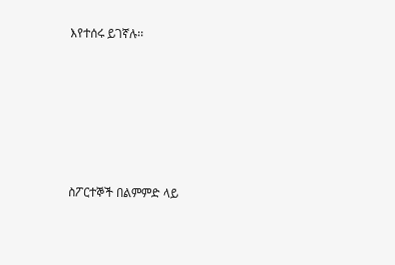እየተሰሩ ይገኛሉ፡፡






ስፖርተኞች በልምምድ ላይ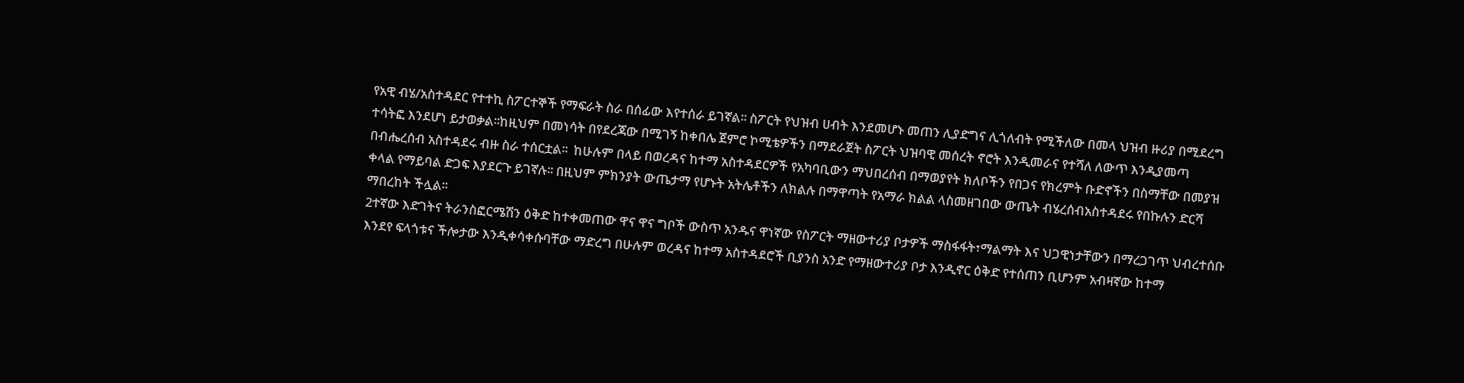የአዊ ብሄ/አስተዳደር የተተኪ ስፖርተኞች የማፍራት ስራ በሰፊው እየተሰራ ይገኛል፡፡ ስፖርት የህዝብ ሀብት እንደመሆኑ መጠን ሊያድግና ሊጎለብት የሚችለው በመላ ህዝብ ዙሪያ በሚደረግ ተሳትፎ እንደሆነ ይታወቃል፡፡ከዚህም በመነሳት በየደረጃው በሚገኝ ከቀበሌ ጀምሮ ኮሚቴዎችን በማደራጀት ስፖርት ህዝባዊ መሰረት ኖሮት እንዲመራና የተሻለ ለውጥ እንዲያመጣ በብሔረሰብ አስተዳደሩ ብዙ ስራ ተሰርቷል፡፡  ከሁሉም በላይ በወረዳና ከተማ አስተዳደርዎች የአካባቢውን ማህበረሰብ በማወያየት ክለቦችን የበጋና የክረምት ቡድኖችን በስማቸው በመያዝ ቀላል የማይባል ድጋፍ እያደርጉ ይገኛሉ፡፡ በዚህም ምክንያት ውጤታማ የሆኑት አትሌቶችን ለክልሉ በማዋጣት የአማራ ክልል ላስመዘገበው ውጤት ብሄረሰብአስተዳደሩ የበኩሉን ድርሻ ማበረከት ችሏል፡፡
2ተኛው እድገትና ትራንስፎርሜሽን ዕቅድ ከተቀመጠው ዋና ዋና ግቦች ውስጥ አንዱና ዋነኛው የስፖርት ማዘውተሪያ ቦታዎች ማስፋፋት፣ማልማት እና ህጋዊነታቸውን በማረጋገጥ ህብረተሰቡ እንደየ ፍላጎቱና ችሎታው እንዲቀሳቀሱባቸው ማድረግ በሁሉም ወረዳና ከተማ አስተዳደሮች ቢያንስ አንድ የማዘውተሪያ ቦታ እንዲኖር ዕቅድ የተሰጠን ቢሆንም አብዛኛው ከተማ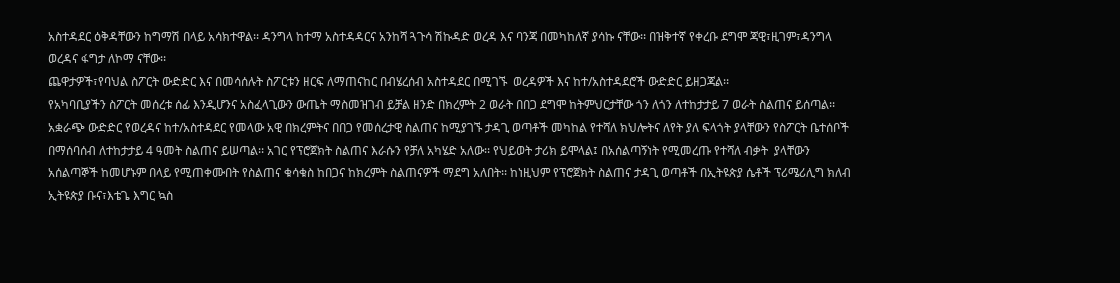አስተዳደር ዕቅዳቸውን ከግማሽ በላይ አሳክተዋል፡፡ ዳንግላ ከተማ አስተዳዳርና አንከሻ ጓጉሳ ሽኩዳድ ወረዳ እና ባንጃ በመካከለኛ ያሳኩ ናቸው፡፡ በዝቅተኛ የቀረቡ ደግሞ ጃዊ፣ዚገም፣ዳንግላ ወረዳና ፋግታ ለኮማ ናቸው፡፡
ጨዋታዎች፣የባህል ስፖርት ውድድር እና በመሳሰሉት ስፖርቱን ዘርፍ ለማጠናከር በብሄረሰብ አስተዳደር በሚገኙ  ወረዳዎች እና ከተ/አስተዳደሮች ውድድር ይዘጋጃል፡፡
የአካባቢያችን ስፖርት መሰረቱ ሰፊ እንዲሆንና አስፈላጊውን ውጤት ማስመዝገብ ይቻል ዘንድ በክረምት 2 ወራት በበጋ ደግሞ ከትምህርታቸው ጎን ለጎን ለተከታታይ 7 ወራት ስልጠና ይሰጣል፡፡አቋራጭ ውድድር የወረዳና ከተ/አስተዳደር የመላው አዊ በክረምትና በበጋ የመሰረታዊ ስልጠና ከሚያገኙ ታዳጊ ወጣቶች መካከል የተሻለ ክህሎትና ለየት ያለ ፍላጎት ያላቸውን የስፖርት ቤተሰቦች በማሰባሰብ ለተከታታይ 4 ዓመት ስልጠና ይሠጣል፡፡ አገር የፕሮጀክት ስልጠና እራሱን የቻለ አካሄድ አለው፡፡ የህይወት ታሪክ ይሞላል፤ በአሰልጣኝነት የሚመረጡ የተሻለ ብቃት  ያላቸውን አሰልጣኞች ከመሆኑም በላይ የሚጠቀሙበት የስልጠና ቁሳቁስ ከበጋና ከክረምት ስልጠናዎች ማደግ አለበት፡፡ ከነዚህም የፕሮጀክት ስልጠና ታዳጊ ወጣቶች በኢትዩጵያ ሴቶች ፕሪሜሪሊግ ክለብ ኢትዩጵያ ቡና፣እቴጌ እግር ኳስ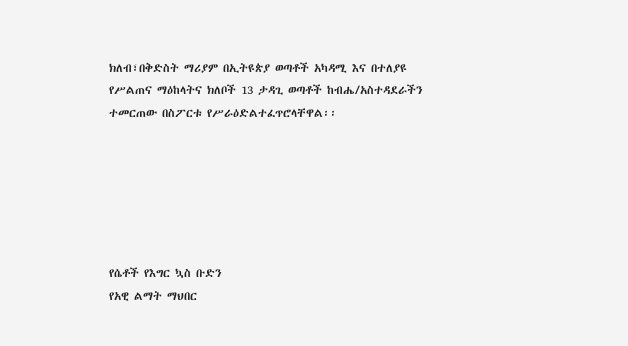ክለብ፣በቅድስት ማሪያም በኢትዩጵያ ወጣቶች አካዳሚ እና በተለያዩ የሥልጠና ማዕከላትና ክለቦች 13 ታዳጊ ወጣቶች ከብሔ/አስተዳደራችን ተመርጠው በስፖርቱ የሥራዕድልተፈጥሮላቸዋል፡፡






የሴቶች የእግር ኳስ ቡድን
የአዊ ልማት ማህበር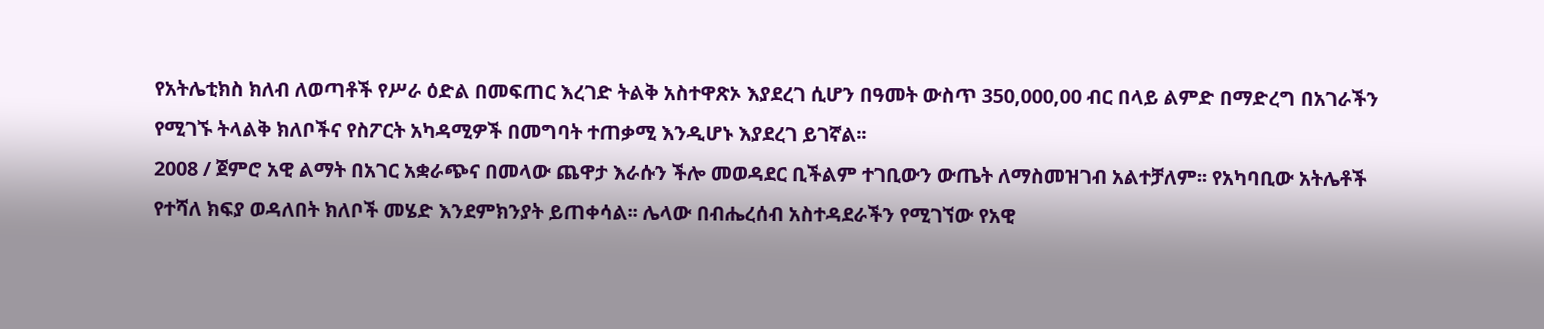የአትሌቲክስ ክለብ ለወጣቶች የሥራ ዕድል በመፍጠር እረገድ ትልቅ አስተዋጽኦ እያደረገ ሲሆን በዓመት ውስጥ 350,000,00 ብር በላይ ልምድ በማድረግ በአገራችን የሚገኙ ትላልቅ ክለቦችና የስፖርት አካዳሚዎች በመግባት ተጠቃሚ እንዲሆኑ እያደረገ ይገኛል፡፡
2008 / ጀምሮ አዊ ልማት በአገር አቋራጭና በመላው ጨዋታ እራሱን ችሎ መወዳደር ቢችልም ተገቢውን ውጤት ለማስመዝገብ አልተቻለም፡፡ የአካባቢው አትሌቶች የተሻለ ክፍያ ወዳለበት ክለቦች መሄድ እንደምክንያት ይጠቀሳል፡፡ ሌላው በብሔረሰብ አስተዳደራችን የሚገኘው የአዊ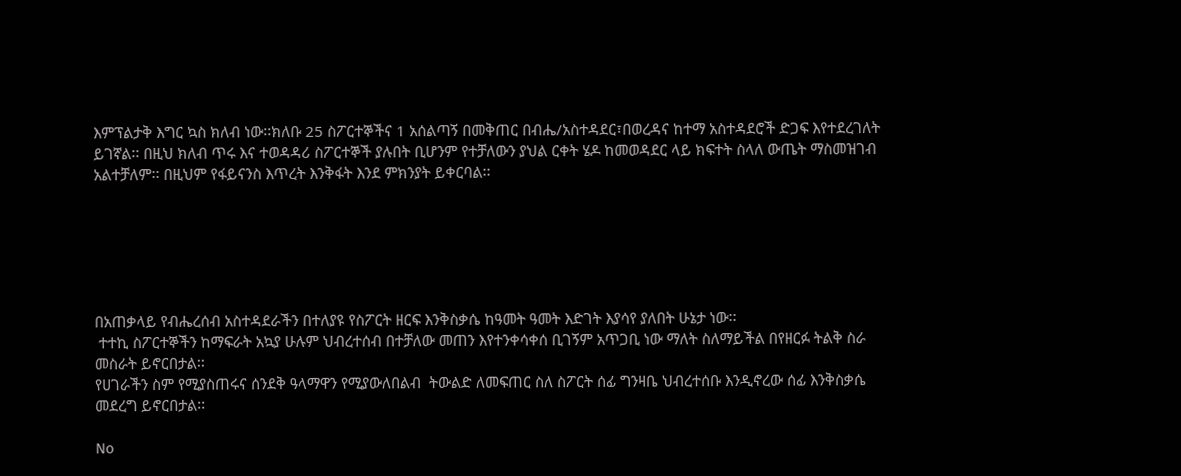እምፕልታቅ እግር ኳስ ክለብ ነው፡፡ክለቡ 25 ስፖርተኞችና 1 አሰልጣኝ በመቅጠር በብሔ/አስተዳደር፣በወረዳና ከተማ አስተዳደሮች ድጋፍ እየተደረገለት ይገኛል፡፡ በዚህ ክለብ ጥሩ እና ተወዳዳሪ ስፖርተኞች ያሉበት ቢሆንም የተቻለውን ያህል ርቀት ሄዶ ከመወዳደር ላይ ክፍተት ስላለ ውጤት ማስመዝገብ አልተቻለም፡፡ በዚህም የፋይናንስ እጥረት እንቅፋት እንደ ምክንያት ይቀርባል፡፡






በአጠቃላይ የብሔረሰብ አስተዳደራችን በተለያዩ የስፖርት ዘርፍ እንቅስቃሴ ከዓመት ዓመት እድገት እያሳየ ያለበት ሁኔታ ነው፡፡
 ተተኪ ስፖርተኞችን ከማፍራት አኳያ ሁሉም ህብረተሰብ በተቻለው መጠን እየተንቀሳቀሰ ቢገኝም አጥጋቢ ነው ማለት ስለማይችል በየዘርፉ ትልቅ ስራ መስራት ይኖርበታል፡፡
የሀገራችን ስም የሚያስጠሩና ሰንደቅ ዓላማዋን የሚያውለበልብ  ትውልድ ለመፍጠር ስለ ስፖርት ሰፊ ግንዛቤ ህብረተሰቡ እንዲኖረው ሰፊ እንቅስቃሴ መደረግ ይኖርበታል፡፡

No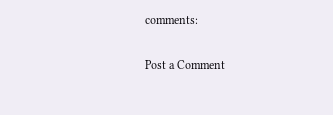comments:

Post a Comment